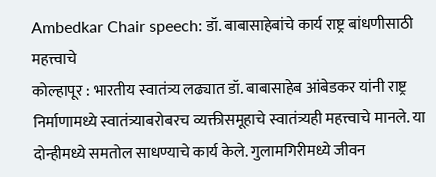Ambedkar Chair speech: डॉ. बाबासाहेबांचे कार्य राष्ट्र बांधणीसाठी महत्त्वाचे
कोल्हापूर : भारतीय स्वातंत्र्य लढ्यात डॉ. बाबासाहेब आंबेडकर यांनी राष्ट्र निर्माणामध्ये स्वातंत्र्याबरोबरच व्यक्तीसमूहाचे स्वातंत्र्यही महत्त्वाचे मानले. या दोन्हीमध्ये समतोल साधण्याचे कार्य केले. गुलामगिरीमध्ये जीवन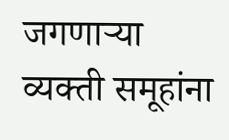जगणाऱ्या व्यक्ती समूहांना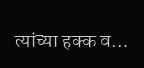त्यांच्या हक्क व…